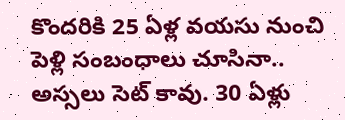కొందరికి 25 ఏళ్ల వయసు నుంచి పెళ్లి సంబంధాలు చూసినా.. అస్సలు సెట్ కావు. 30 ఏళ్లు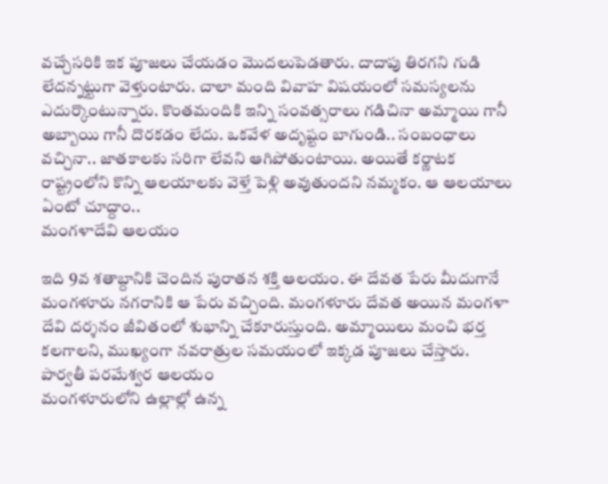వచ్చేసరికి ఇక పూజలు చేయడం మెుదలుపెడతారు. దాదాపు తిరగని గుడి లేదన్నట్టుగా వెళ్తుంటారు. చాలా మంది వివాహ విషయంలో సమస్యలను ఎదుర్కొంటున్నారు. కొంతమందికి ఇన్ని సంవత్సరాలు గడిచినా అమ్మాయి గానీ అబ్బాయి గానీ దొరకడం లేదు. ఒకవేళ అదృష్టం బాగుండి.. సంబంధాలు వచ్చినా.. జాతకాలకు సరిగా లేవని ఆగిపోతుంటాయి. అయితే కర్ణాటక రాష్ట్రంలోని కొన్ని ఆలయాలకు వెళ్తే పెళ్లి అవుతుందని నమ్మకం. ఆ ఆలయాలు ఏంటో చూద్దాం..
మంగళాదేవి ఆలయం

ఇది 9వ శతాబ్దానికి చెందిన పురాతన శక్తి ఆలయం. ఈ దేవత పేరు మీదుగానే మంగళూరు నగరానికి ఆ పేరు వచ్చింది. మంగళూరు దేవత అయిన మంగళా దేవి దర్శనం జీవితంలో శుభాన్ని చేకూరుస్తుంది. అమ్మాయిలు మంచి భర్త కలగాలని, ముఖ్యంగా నవరాత్రుల సమయంలో ఇక్కడ పూజలు చేస్తారు.
పార్వతీ పరమేశ్వర ఆలయం
మంగళూరులోని ఉల్లాల్లో ఉన్న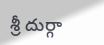శ్రీ దుర్గా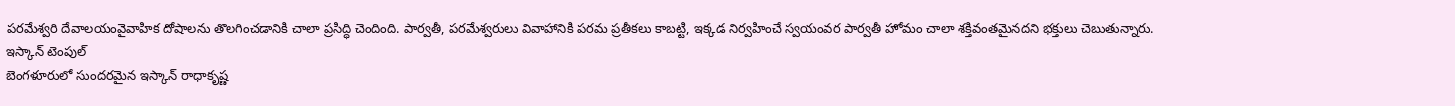పరమేశ్వరి దేవాలయంవైవాహిక దోషాలను తొలగించడానికి చాలా ప్రసిద్ధి చెందింది. పార్వతీ, పరమేశ్వరులు వివాహానికి పరమ ప్రతీకలు కాబట్టి, ఇక్కడ నిర్వహించే స్వయంవర పార్వతీ హోమం చాలా శక్తివంతమైనదని భక్తులు చెబుతున్నారు.
ఇస్కాన్ టెంపుల్
బెంగళూరులో సుందరమైన ఇస్కాన్ రాధాకృష్ణ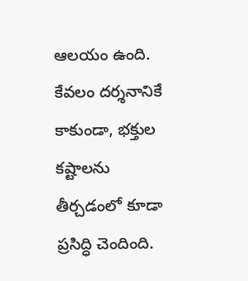ఆలయం ఉంది. కేవలం దర్శనానికే కాకుండా, భక్తుల కష్టాలను తీర్చడంలో కూడా ప్రసిద్ధి చెందింది.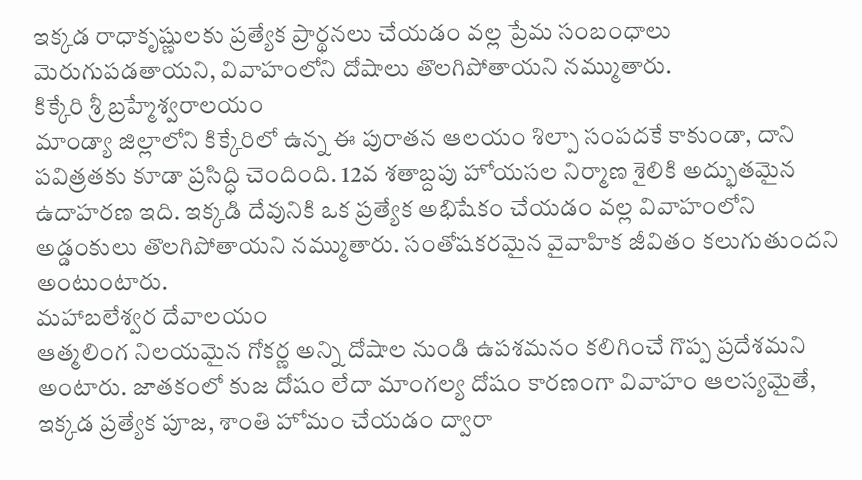ఇక్కడ రాధాకృష్ణులకు ప్రత్యేక ప్రార్థనలు చేయడం వల్ల ప్రేమ సంబంధాలు మెరుగుపడతాయని, వివాహంలోని దోషాలు తొలగిపోతాయని నమ్ముతారు.
కిక్కేరి శ్రీ బ్రహ్మేశ్వరాలయం
మాండ్యా జిల్లాలోని కిక్కేరిలో ఉన్న ఈ పురాతన ఆలయం శిల్పా సంపదకే కాకుండా, దాని పవిత్రతకు కూడా ప్రసిద్ధి చెందింది. 12వ శతాబ్దపు హోయసల నిర్మాణ శైలికి అద్భుతమైన ఉదాహరణ ఇది. ఇక్కడి దేవునికి ఒక ప్రత్యేక అభిషేకం చేయడం వల్ల వివాహంలోని అడ్డంకులు తొలగిపోతాయని నమ్ముతారు. సంతోషకరమైన వైవాహిక జీవితం కలుగుతుందని అంటుంటారు.
మహాబలేశ్వర దేవాలయం
ఆత్మలింగ నిలయమైన గోకర్ణ అన్ని దోషాల నుండి ఉపశమనం కలిగించే గొప్ప ప్రదేశమని అంటారు. జాతకంలో కుజ దోషం లేదా మాంగల్య దోషం కారణంగా వివాహం ఆలస్యమైతే, ఇక్కడ ప్రత్యేక పూజ, శాంతి హోమం చేయడం ద్వారా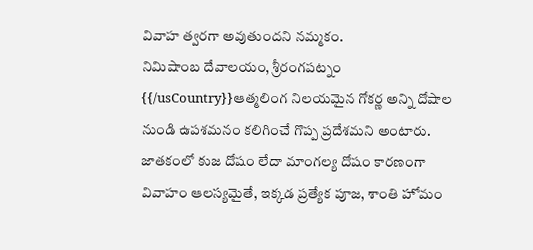వివాహ త్వరగా అవుతుందని నమ్మకం.
నిమిషాంబ దేవాలయం, శ్రీరంగపట్నం
{{/usCountry}}ఆత్మలింగ నిలయమైన గోకర్ణ అన్ని దోషాల నుండి ఉపశమనం కలిగించే గొప్ప ప్రదేశమని అంటారు. జాతకంలో కుజ దోషం లేదా మాంగల్య దోషం కారణంగా వివాహం ఆలస్యమైతే, ఇక్కడ ప్రత్యేక పూజ, శాంతి హోమం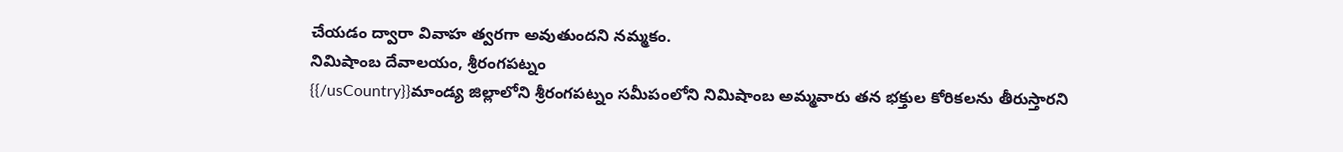చేయడం ద్వారా వివాహ త్వరగా అవుతుందని నమ్మకం.
నిమిషాంబ దేవాలయం, శ్రీరంగపట్నం
{{/usCountry}}మాండ్య జిల్లాలోని శ్రీరంగపట్నం సమీపంలోని నిమిషాంబ అమ్మవారు తన భక్తుల కోరికలను తీరుస్తారని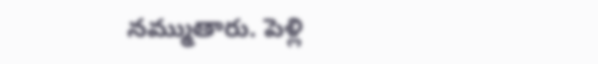నమ్ముతారు. పెళ్లి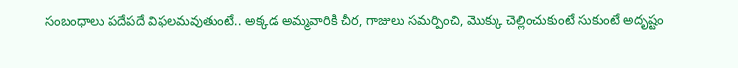సంబంధాలు పదేపదే విఫలమవుతుంటే.. అక్కడ అమ్మవారికి చీర, గాజులు సమర్పించి, మొక్కు చెల్లించుకుంటే సుకుంటే అదృష్టం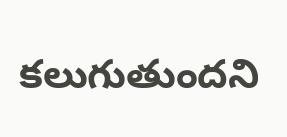కలుగుతుందని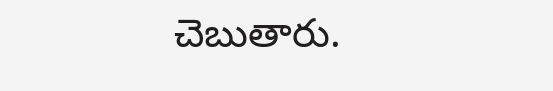చెబుతారు.